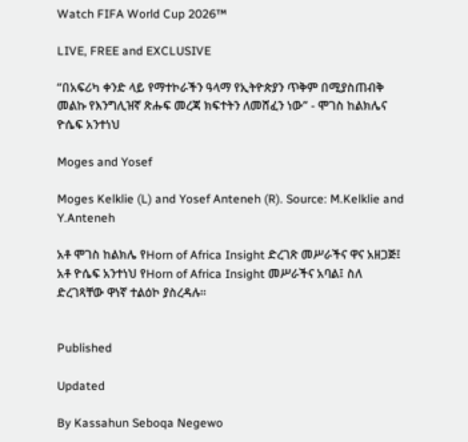Watch FIFA World Cup 2026™

LIVE, FREE and EXCLUSIVE

“በአፍሪካ ቀንድ ላይ የማተኮራችን ዓላማ የኢትዮጵያን ጥቅም በሚያስጠብቅ መልኩ የእንግሊዝኛ ጽሑፍ መረጃ ክፍተትን ለመሸፈን ነው” - ሞገስ ከልክሌና ዮሴፍ አንተነህ

Moges and Yosef

Moges Kelklie (L) and Yosef Anteneh (R). Source: M.Kelklie and Y.Anteneh

አቶ ሞገስ ከልክሌ የHorn of Africa Insight ድረገጽ መሥራችና ዋና አዘጋጅ፤ አቶ ዮሴፍ አንተነህ የHorn of Africa Insight መሥራችና አባል፤ ስለ ድረገጻቸው ዋነኛ ተልዕኮ ያስረዳሉ።


Published

Updated

By Kassahun Seboqa Negewo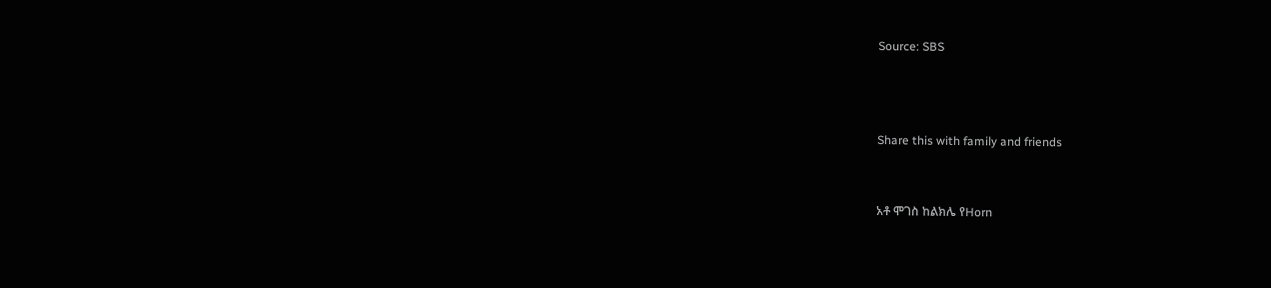Source: SBS



Share this with family and friends


አቶ ሞገስ ከልክሌ የHorn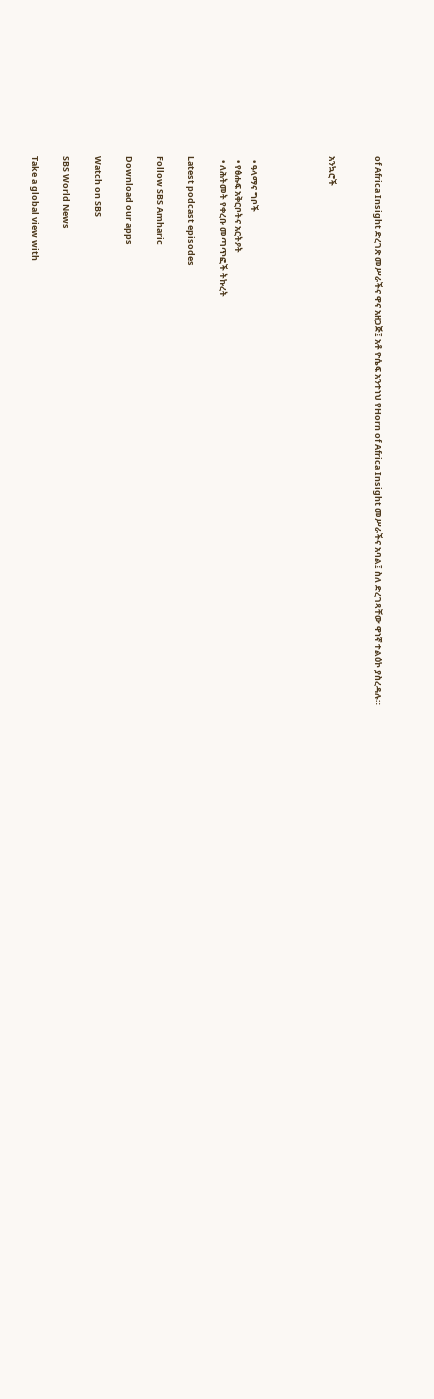of Africa Insight ድረገጽ መሥራችና ዋና አዘጋጅ፤ አቶ ዮሴፍ አንተነህ የHorn of Africa Insight መሥራችና አባል፤ ስለ ድረገጻቸው ዋነኛ ተልዕኮ ያስረዳሉ።


አንኳሮች




  • ዓላማና ግቦች
  • የፅሑፍ አቅርቦትና አርትዖት
  • ለሕትመት የቀረቡ መጣጥፎች ትኩረት

Latest podcast episodes

Follow SBS Amharic

Download our apps

Watch on SBS

SBS World News

Take a global view with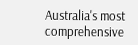Australia's most comprehensive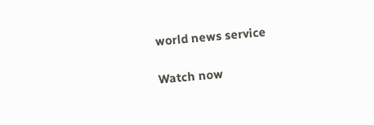world news service

Watch now